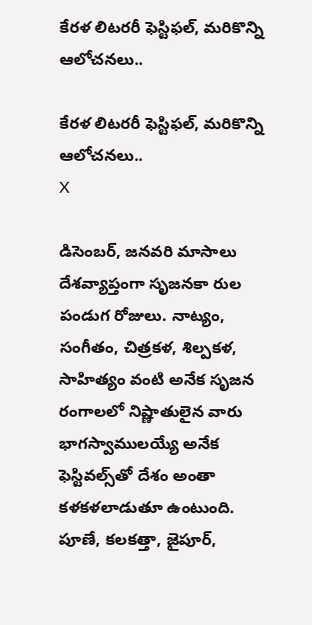కేరళ లిటరరీ ఫెస్టిఫల్, మరికొన్ని ఆలోచనలు..

కేరళ లిటరరీ ఫెస్టిఫల్, మరికొన్ని ఆలోచనలు..
X

డిసెంబర్, జనవరి మాసాలు దేశవ్యాప్తంగా సృజనకా రుల పండుగ రోజులు. నాట్యం, సంగీతం, చిత్రకళ, శిల్పకళ, సాహిత్యం వంటి అనేక సృజన రంగాలలో నిష్ణాతులైన వారు భాగస్వాములయ్యే అనేక ఫెస్టివల్స్‌తో దేశం అంతా కళకళలాడుతూ ఉంటుంది. పూణే, కలకత్తా, జైపూర్,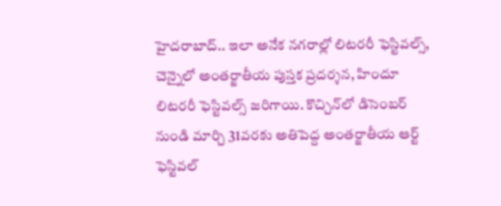హైదరాబాద్.. ఇలా అనేక నగరాల్లో లిటరరీ ఫెస్టివల్స్, చెన్నైలో అంతర్జాతీయ పుస్తక ప్రదర్శన, హిందూ లిటరరీ ఫెస్టివల్స్ జరిగాయి. కొచ్చిన్‌లో డిసెంబర్ నుండి మార్చి 31వరకు అతిపెద్ద అంతర్జాతీయ ఆర్ట్ ఫెస్టివల్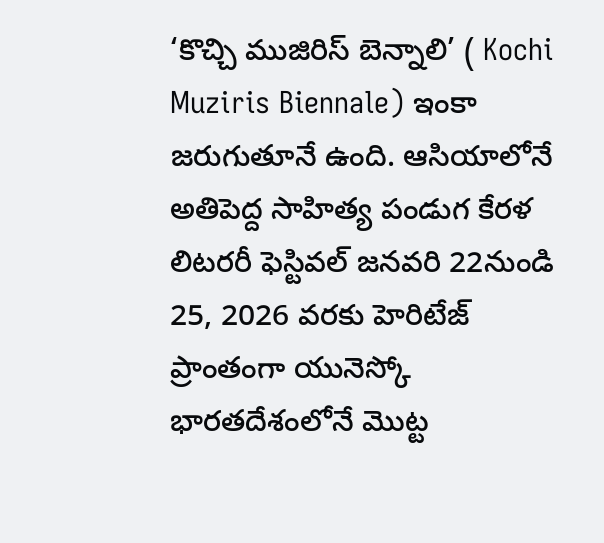‘కొచ్చి ముజిరిస్ బెన్నాలి’ ( Kochi Muziris Biennale) ఇంకా జరుగుతూనే ఉంది. ఆసియాలోనే అతిపెద్ద సాహిత్య పండుగ కేరళ లిటరరీ ఫెస్టివల్ జనవరి 22నుండి 25, 2026 వరకు హెరిటేజ్ ప్రాంతంగా యునెస్కో భారతదేశంలోనే మొట్ట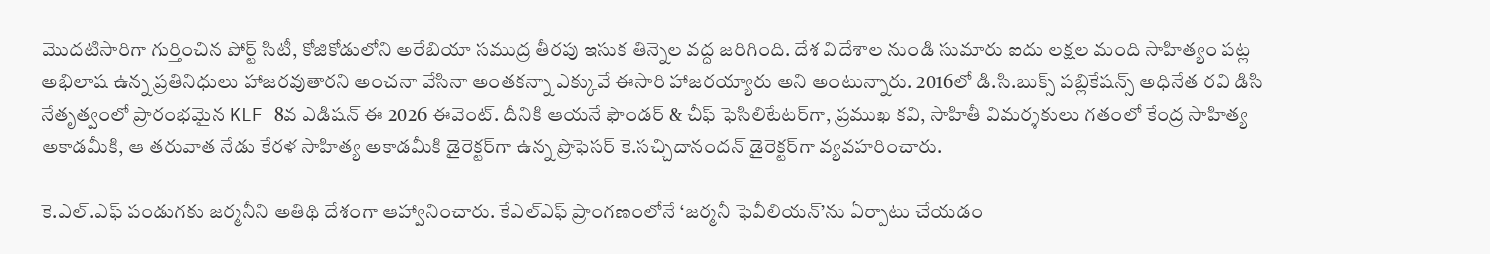మొదటిసారిగా గుర్తించిన పోర్ట్ సిటీ, కోజికోడులోని అరేబియా సముద్ర తీరపు ఇసుక తిన్నెల వద్ద జరిగింది. దేశ విదేశాల నుండి సుమారు ఐదు లక్షల మంది సాహిత్యం పట్ల అభిలాష ఉన్న ప్రతినిధులు హాజరవుతారని అంచనా వేసినా అంతకన్నా ఎక్కువే ఈసారి హాజరయ్యారు అని అంటున్నారు. 2016లో డి.సి.బుక్స్ పబ్లికేషన్స్ అధినేత రవి డిసి నేతృత్వంలో ప్రారంభమైన KLF 8వ ఎడిషన్ ఈ 2026 ఈవెంట్. దీనికి ఆయనే ఫౌండర్ & చీఫ్ ఫెసిలిటేటర్‌గా, ప్రముఖ కవి, సాహితీ విమర్శకులు గతంలో కేంద్ర సాహిత్య అకాడమీకి, ఆ తరువాత నేడు కేరళ సాహిత్య అకాడమీకి డైరెక్టర్‌గా ఉన్న ప్రొఫెసర్ కె.సచ్చిదానందన్ డైరెక్టర్‌గా వ్యవహరించారు.

కె.ఎల్.ఎఫ్ పండుగకు జర్మనీని అతిథి దేశంగా ఆహ్వానించారు. కేఎల్‌ఎఫ్ ప్రాంగణంలోనే ‘జర్మనీ ఫెవీలియన్’ను ఏర్పాటు చేయడం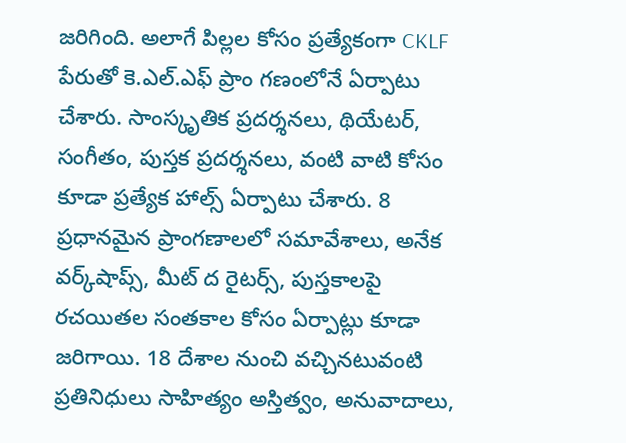జరిగింది. అలాగే పిల్లల కోసం ప్రత్యేకంగా CKLF పేరుతో కె.ఎల్.ఎఫ్ ప్రాం గణంలోనే ఏర్పాటు చేశారు. సాంస్కృతిక ప్రదర్శనలు, థియేటర్, సంగీతం, పుస్తక ప్రదర్శనలు, వంటి వాటి కోసం కూడా ప్రత్యేక హాల్స్ ఏర్పాటు చేశారు. 8 ప్రధానమైన ప్రాంగణాలలో సమావేశాలు, అనేక వర్క్‌షాప్స్, మీట్ ద రైటర్స్, పుస్తకాలపై రచయితల సంతకాల కోసం ఏర్పాట్లు కూడా జరిగాయి. 18 దేశాల నుంచి వచ్చినటువంటి ప్రతినిధులు సాహిత్యం అస్తిత్వం, అనువాదాలు,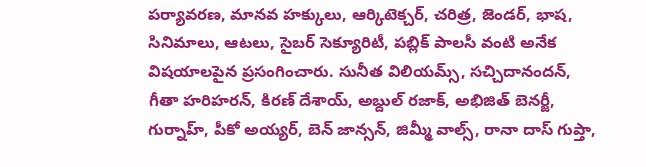పర్యావరణ, మానవ హక్కులు, ఆర్కిటెక్చర్, చరిత్ర, జెండర్, భాష, సినిమాలు, ఆటలు, సైబర్ సెక్యూరిటీ, పబ్లిక్ పాలసీ వంటి అనేక విషయాలపైన ప్రసంగించారు. సునీత విలియమ్స్, సచ్చిదానందన్, గీతా హరిహరన్, కిరణ్ దేశాయ్, అబ్దుల్ రజాక్, అభిజిత్ బెనర్జీ, గుర్నాహ్, పీకో అయ్యర్, బెన్ జాన్సన్, జిమ్మీ వాల్స్, రానా దాస్ గుప్తా,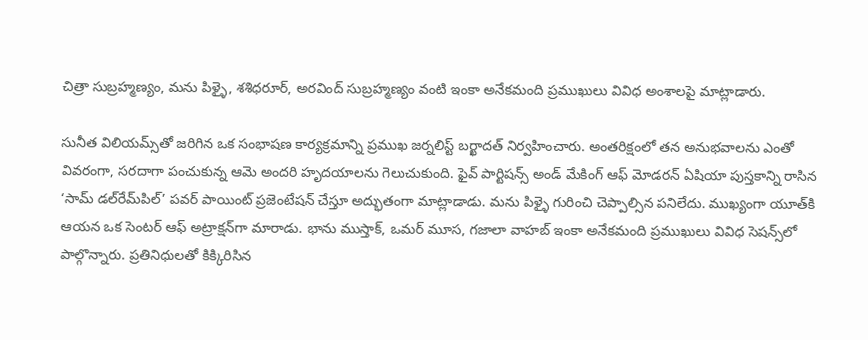చిత్రా సుబ్రహ్మణ్యం, మను పిళ్ళై, శశిధరూర్, అరవింద్ సుబ్రహ్మణ్యం వంటి ఇంకా అనేకమంది ప్రముఖులు వివిధ అంశాలపై మాట్లాడారు.

సునీత విలియమ్స్‌తో జరిగిన ఒక సంభాషణ కార్యక్రమాన్ని ప్రముఖ జర్నలిస్ట్ బర్ఖాదత్ నిర్వహించారు. అంతరిక్షంలో తన అనుభవాలను ఎంతో వివరంగా, సరదాగా పంచుకున్న ఆమె అందరి హృదయాలను గెలుచుకుంది. ఫైవ్ పార్టిషన్స్ అండ్ మేకింగ్ ఆఫ్ మోడరన్ ఏషియా పుస్తకాన్ని రాసిన ‘సామ్ డల్‌రేమ్‌పిల్’ పవర్ పాయింట్ ప్రజెంటేషన్ చేస్తూ అద్భుతంగా మాట్లాడాడు. మను పిళ్ళై గురించి చెప్పాల్సిన పనిలేదు. ముఖ్యంగా యూత్‌కి ఆయన ఒక సెంటర్ ఆఫ్ అట్రాక్షన్‌గా మారాడు. భాను ముస్తాక్, ఒమర్ మూస, గజాలా వాహబ్ ఇంకా అనేకమంది ప్రముఖులు వివిధ సెషన్స్‌లో పాల్గొన్నారు. ప్రతినిధులతో కిక్కిరిసిన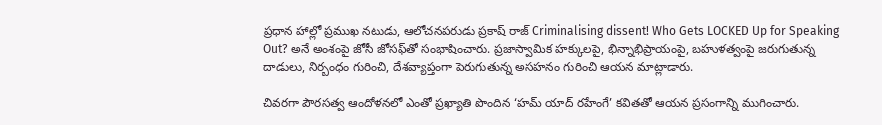ప్రధాన హాల్లో ప్రముఖ నటుడు, ఆలోచనపరుడు ప్రకాష్ రాజ్ Criminalising dissent! Who Gets LOCKED Up for Speaking Out? అనే అంశంపై జోసీ జోసఫ్‌తో సంభాషించారు. ప్రజాస్వామిక హక్కులపై, భిన్నాభిప్రాయంపై, బహుళత్వంపై జరుగుతున్న దాడులు, నిర్బంధం గురించి, దేశవ్యాప్తంగా పెరుగుతున్న అసహనం గురించి ఆయన మాట్లాడారు.

చివరగా పౌరసత్వ ఆందోళనలో ఎంతో ప్రఖ్యాతి పొందిన ‘హమ్ యాద్ రహేంగే’ కవితతో ఆయన ప్రసంగాన్ని ముగించారు.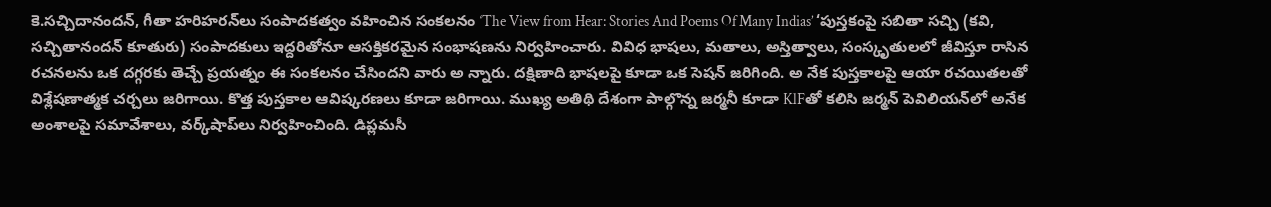కె.సచ్చిదానందన్, గీతా హరిహరన్‌లు సంపాదకత్వం వహించిన సంకలనం ‘The View from Hear: Stories And Poems Of Many Indias’ ‘పుస్తకంపై సబితా సచ్చి (కవి, సచ్చితానందన్ కూతురు) సంపాదకులు ఇద్దరితోనూ ఆసక్తికరమైన సంభాషణను నిర్వహించారు. వివిధ భాషలు, మతాలు, అస్తిత్వాలు, సంస్కృతులలో జీవిస్తూ రాసిన రచనలను ఒక దగ్గరకు తెచ్చే ప్రయత్నం ఈ సంకలనం చేసిందని వారు అ న్నారు. దక్షిణాది భాషలపై కూడా ఒక సెషన్ జరిగింది. అ నేక పుస్తకాలపై ఆయా రచయితలతో విశ్లేషణాత్మక చర్చలు జరిగాయి. కొత్త పుస్తకాల ఆవిష్కరణలు కూడా జరిగాయి. ముఖ్య అతిథి దేశంగా పాల్గొన్న జర్మనీ కూడా KlFతో కలిసి జర్మన్ పెవిలియన్‌లో అనేక అంశాలపై సమావేశాలు, వర్క్‌షాప్‌లు నిర్వహించింది. డిప్లమసీ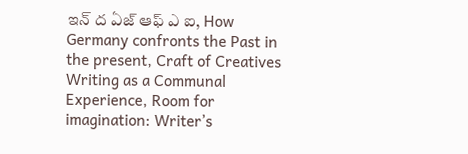ఇన్ ద ఏజ్ ఆఫ్ ఎ ఐ, How Germany confronts the Past in the present, Craft of Creatives Writing as a Communal Experience, Room for imagination: Writer’s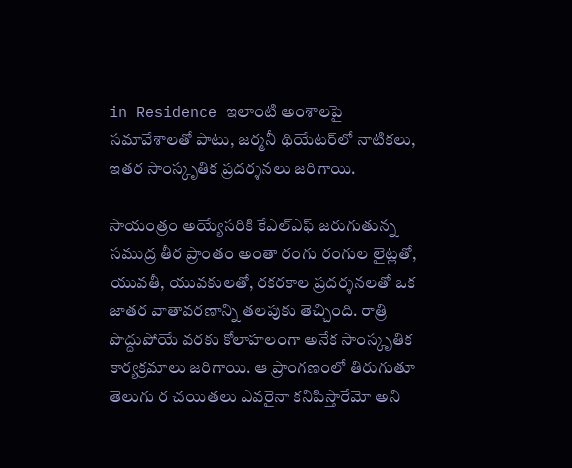in Residence ఇలాంటి అంశాలపై సమావేశాలతో పాటు, జర్మనీ థియేటర్‌లో నాటికలు, ఇతర సాంస్కృతిక ప్రదర్శనలు జరిగాయి.

సాయంత్రం అయ్యేసరికి కేఎల్‌ఎఫ్ జరుగుతున్న సముద్ర తీర ప్రాంతం అంతా రంగు రంగుల లైట్లతో, యువతీ, యువకులతో, రకరకాల ప్రదర్శనలతో ఒక జాతర వాతావరణాన్ని తలపుకు తెచ్చింది. రాత్రి పొద్దుపోయే వరకు కోలాహలంగా అనేక సాంస్కృతిక కార్యక్రమాలు జరిగాయి. ఆ ప్రాంగణంలో తిరుగుతూ తెలుగు ర చయితలు ఎవరైనా కనిపిస్తారేమో అని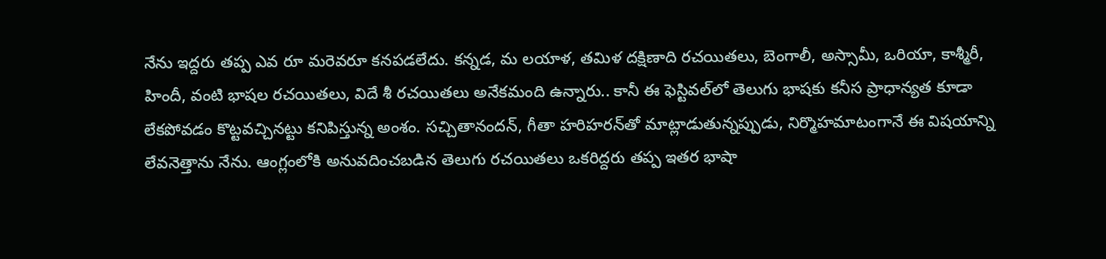నేను ఇద్దరు తప్ప ఎవ రూ మరెవరూ కనపడలేదు. కన్నడ, మ లయాళ, తమిళ దక్షిణాది రచయితలు, బెంగాలీ, అస్సామీ, ఒరియా, కాశ్మీరీ, హిందీ, వంటి భాషల రచయితలు, విదే శీ రచయితలు అనేకమంది ఉన్నారు.. కానీ ఈ ఫెస్టివల్‌లో తెలుగు భాషకు కనీస ప్రాధాన్యత కూడా లేకపోవడం కొట్టవచ్చినట్టు కనిపిస్తున్న అంశం. సచ్చితానందన్, గీతా హరిహరన్‌తో మాట్లాడుతున్నప్పుడు, నిర్మొహమాటంగానే ఈ విషయాన్ని లేవనెత్తాను నేను. ఆంగ్లంలోకి అనువదించబడిన తెలుగు రచయితలు ఒకరిద్దరు తప్ప ఇతర భాషా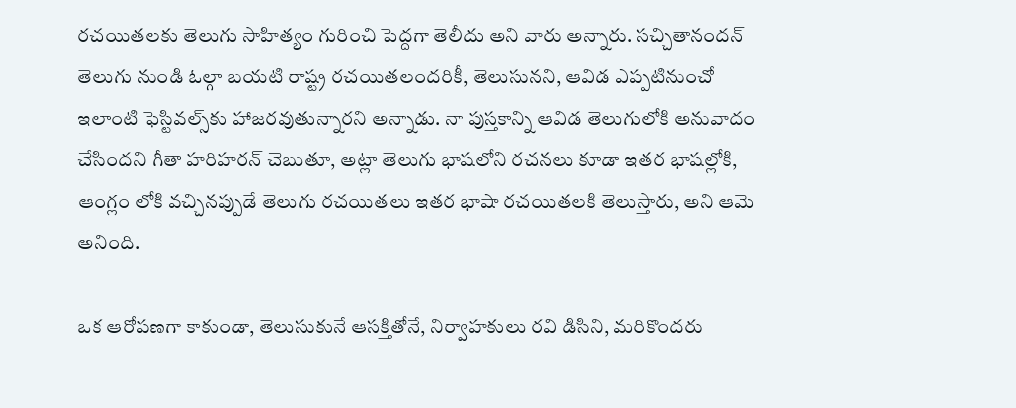రచయితలకు తెలుగు సాహిత్యం గురించి పెద్దగా తెలీదు అని వారు అన్నారు. సచ్చితానందన్ తెలుగు నుండి ఓల్గా బయటి రాష్ట్ర రచయితలందరికీ, తెలుసునని, ఆవిడ ఎప్పటినుంచో ఇలాంటి ఫెస్టివల్స్‌కు హాజరవుతున్నారని అన్నాడు. నా పుస్తకాన్ని ఆవిడ తెలుగులోకి అనువాదం చేసిందని గీతా హరిహరన్ చెబుతూ, అట్లా తెలుగు భాషలోని రచనలు కూడా ఇతర భాషల్లోకి, ఆంగ్లం లోకి వచ్చినప్పుడే తెలుగు రచయితలు ఇతర భాషా రచయితలకి తెలుస్తారు, అని ఆమె అనింది.

ఒక ఆరోపణగా కాకుండా, తెలుసుకునే ఆసక్తితోనే, నిర్వాహకులు రవి డిసిని, మరికొందరు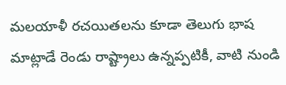మలయాళీ రచయితలను కూడా తెలుగు భాష మాట్లాడే రెండు రాష్ట్రాలు ఉన్నప్పటికీ, వాటి నుండి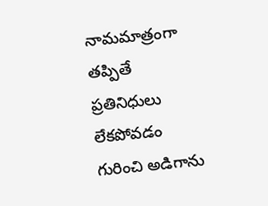నామమాత్రంగా తప్పితే ప్రతినిధులు లేకపోవడం గురించి అడిగాను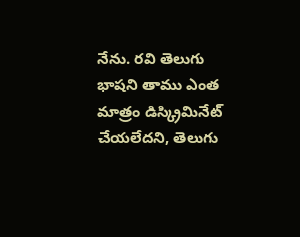నేను. రవి తెలుగు భాషని తాము ఎంత మాత్రం డిస్క్రిమినేట్ చేయలేదని, తెలుగు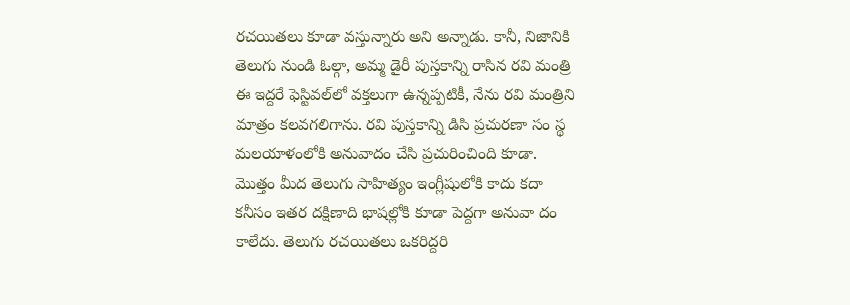రచయితలు కూడా వస్తున్నారు అని అన్నాడు. కానీ, నిజానికి తెలుగు నుండి ఓల్గా, అమ్మ డైరీ పుస్తకాన్ని రాసిన రవి మంత్రి ఈ ఇద్దరే ఫెస్టివల్‌లో వక్తలుగా ఉన్నప్పటికీ, నేను రవి మంత్రిని మాత్రం కలవగలిగాను. రవి పుస్తకాన్ని డిసి ప్రచురణా సం స్థ మలయాళంలోకి అనువాదం చేసి ప్రచురించింది కూడా. మొత్తం మీద తెలుగు సాహిత్యం ఇంగ్లీషులోకి కాదు కదా కనీసం ఇతర దక్షిణాది భాషల్లోకి కూడా పెద్దగా అనువా దం కాలేదు. తెలుగు రచయితలు ఒకరిద్దరి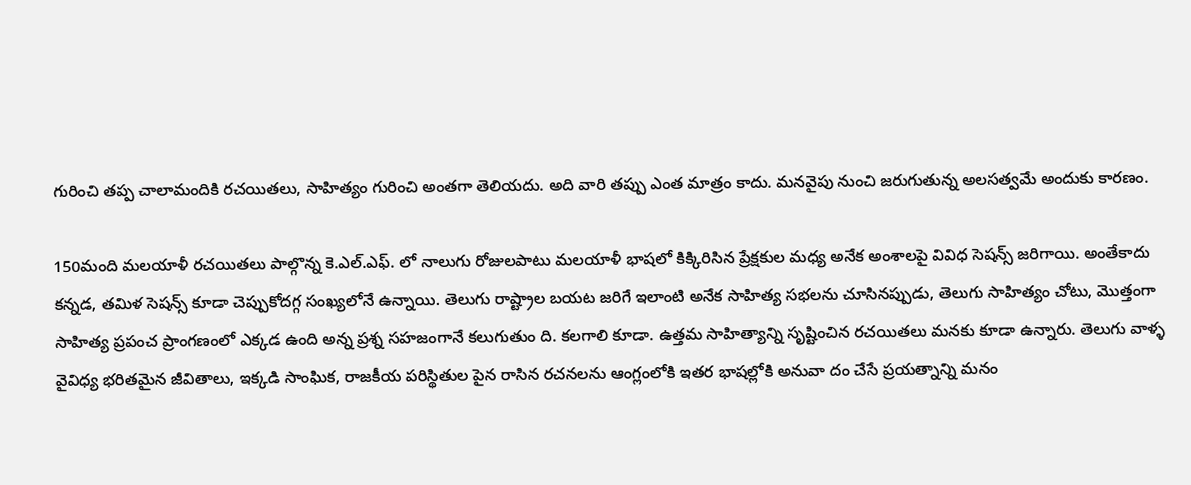గురించి తప్ప చాలామందికి రచయితలు, సాహిత్యం గురించి అంతగా తెలియదు. అది వారి తప్పు ఎంత మాత్రం కాదు. మనవైపు నుంచి జరుగుతున్న అలసత్వమే అందుకు కారణం.

150మంది మలయాళీ రచయితలు పాల్గొన్న కె.ఎల్.ఎఫ్. లో నాలుగు రోజులపాటు మలయాళీ భాషలో కిక్కిరిసిన ప్రేక్షకుల మధ్య అనేక అంశాలపై వివిధ సెషన్స్ జరిగాయి. అంతేకాదు కన్నడ, తమిళ సెషన్స్ కూడా చెప్పుకోదగ్గ సంఖ్యలోనే ఉన్నాయి. తెలుగు రాష్ట్రాల బయట జరిగే ఇలాంటి అనేక సాహిత్య సభలను చూసినప్పుడు, తెలుగు సాహిత్యం చోటు, మొత్తంగా సాహిత్య ప్రపంచ ప్రాంగణంలో ఎక్కడ ఉంది అన్న ప్రశ్న సహజంగానే కలుగుతుం ది. కలగాలి కూడా. ఉత్తమ సాహిత్యాన్ని సృష్టించిన రచయితలు మనకు కూడా ఉన్నారు. తెలుగు వాళ్ళ వైవిధ్య భరితమైన జీవితాలు, ఇక్కడి సాంఘిక, రాజకీయ పరిస్థితుల పైన రాసిన రచనలను ఆంగ్లంలోకి ఇతర భాషల్లోకి అనువా దం చేసే ప్రయత్నాన్ని మనం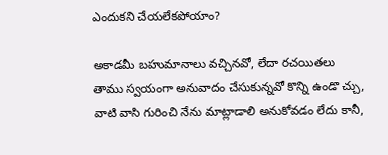ఎందుకని చేయలేకపోయాం?

అకాడమీ బహుమానాలు వచ్చినవో, లేదా రచయితలు తాము స్వయంగా అనువాదం చేసుకున్నవో కొన్ని ఉండొ చ్చు, వాటి వాసి గురించి నేను మాట్లాడాలి అనుకోవడం లేదు కానీ,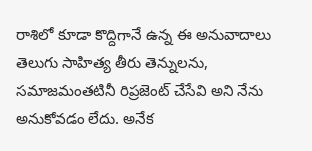రాశిలో కూడా కొద్దిగానే ఉన్న ఈ అనువాదాలు తెలుగు సాహిత్య తీరు తెన్నులను, సమాజమంతటినీ రిప్రజెంట్ చేసేవి అని నేను అనుకోవడం లేదు. అనేక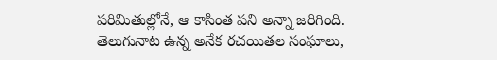పరిమితుల్లోనే, ఆ కాసింత పని అన్నా జరిగింది. తెలుగునాట ఉన్న అనేక రచయితల సంఘాలు,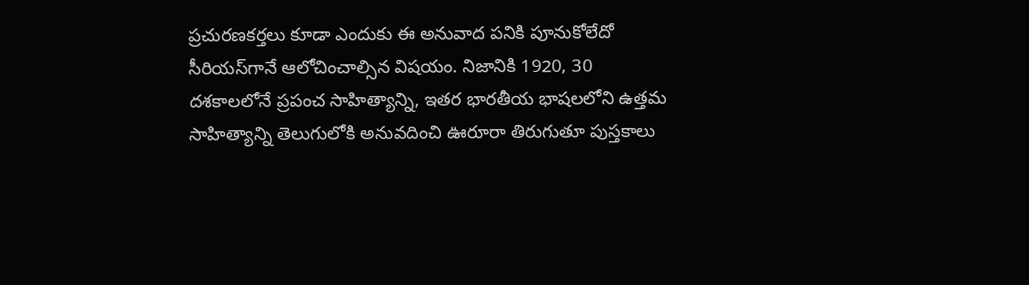ప్రచురణకర్తలు కూడా ఎందుకు ఈ అనువాద పనికి పూనుకోలేదో సీరియస్‌గానే ఆలోచించాల్సిన విషయం. నిజానికి 1920, 30 దశకాలలోనే ప్రపంచ సాహిత్యాన్ని, ఇతర భారతీయ భాషలలోని ఉత్తమ సాహిత్యాన్ని తెలుగులోకి అనువదించి ఊరూరా తిరుగుతూ పుస్తకాలు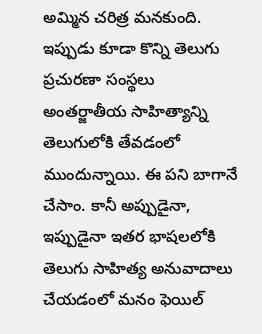అమ్మిన చరిత్ర మనకుంది. ఇప్పుడు కూడా కొన్ని తెలుగు ప్రచురణా సంస్థలు అంతర్జాతీయ సాహిత్యాన్ని తెలుగులోకి తేవడంలో ముందున్నాయి. ఈ పని బాగానే చేసాం. కానీ అప్పుడైనా, ఇప్పుడైనా ఇతర భాషలలోకి తెలుగు సాహిత్య అనువాదాలు చేయడంలో మనం ఫెయిల్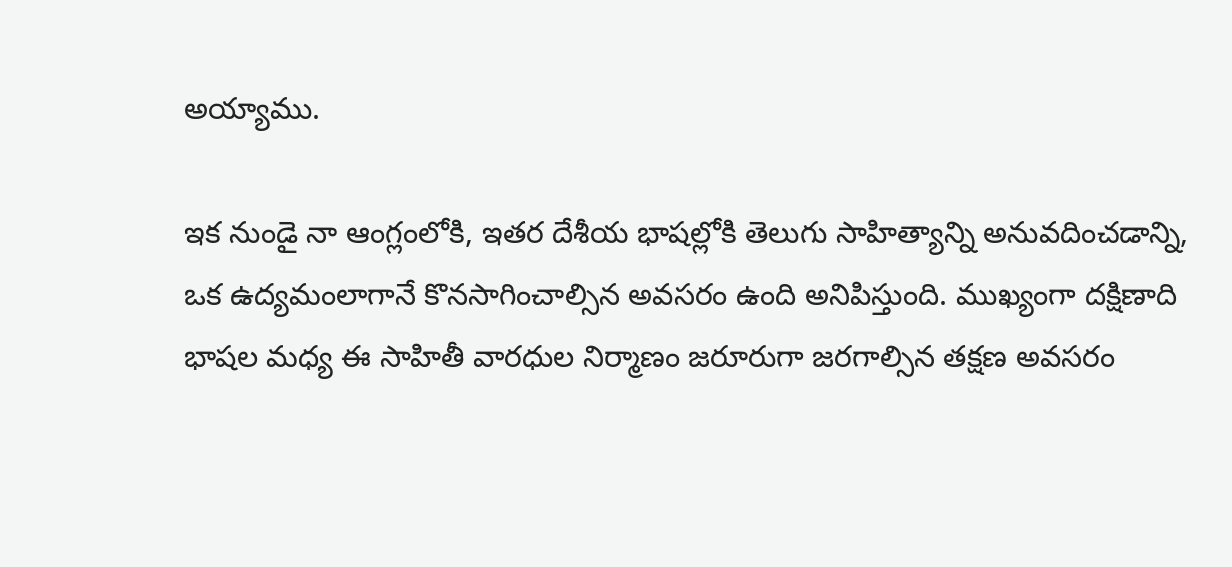అయ్యాము.

ఇక నుండై నా ఆంగ్లంలోకి, ఇతర దేశీయ భాషల్లోకి తెలుగు సాహిత్యాన్ని అనువదించడాన్ని, ఒక ఉద్యమంలాగానే కొనసాగించాల్సిన అవసరం ఉంది అనిపిస్తుంది. ముఖ్యంగా దక్షిణాది భాషల మధ్య ఈ సాహితీ వారధుల నిర్మాణం జరూరుగా జరగాల్సిన తక్షణ అవసరం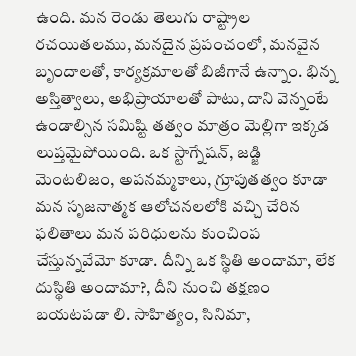ఉంది. మన రెండు తెలుగు రాష్ట్రాల రచయితలము, మనదైన ప్రపంచంలో, మనవైన బృందాలతో, కార్యక్రమాలతో బిజీగానే ఉన్నాం. భిన్న అస్తిత్వాలు, అభిప్రాయాలతో పాటు, దాని వెన్నంటే ఉండాల్సిన సమిష్టి తత్వం మాత్రం మెల్లిగా ఇక్కడ లుప్తమైపోయింది. ఒక స్టాగ్నేషన్, జడ్జి మెంటలిజం, అపనమ్మకాలు, గ్రూపుతత్వం కూడా మన సృజనాత్మక ఆలోచనలలోకి వచ్చి చేరిన ఫలితాలు మన పరిధులను కుంచింప చేస్తున్నవేమో కూడా. దీన్ని ఒక స్థితి అందామా, లేక దుస్థితి అందామా?, దీని నుంచి తక్షణం బయటపడా లి. సాహిత్యం, సినిమా,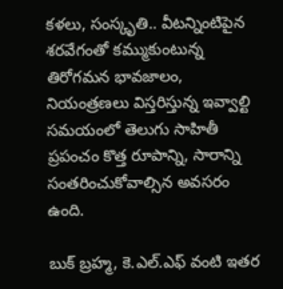కళలు, సంస్కృతి.. వీటన్నింటిపైన శరవేగంతో కమ్ముకుంటున్న తిరోగమన భావజాలం, నియంత్రణలు విస్తరిస్తున్న ఇవ్వాల్టి సమయంలో తెలుగు సాహితీ ప్రపంచం కొత్త రూపాన్ని, సారాన్ని సంతరించుకోవాల్సిన అవసరం ఉంది.

బుక్ బ్రహ్మ, కె.ఎల్.ఎఫ్ వంటి ఇతర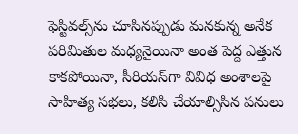ఫెస్టివల్స్‌ను చూసినప్పుడు మనకున్న అనేక పరిమితుల మధ్యనైయినా అంత పెద్ద ఎత్తున కాకపోయినా, సీరియస్‌గా వివిధ అంశాలపై సాహిత్య సభలు, కలిసి చేయాల్సిసిన పనులు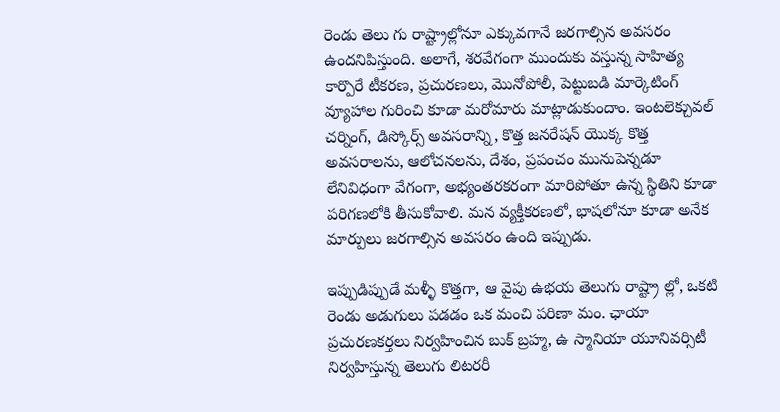రెండు తెలు గు రాష్ట్రాల్లోనూ ఎక్కువగానే జరగాల్సిన అవసరం ఉందనిపిస్తుంది. అలాగే, శరవేగంగా ముందుకు వస్తున్న సాహిత్య కార్పొరే టీకరణ, ప్రచురణలు, మొనోపోలీ, పెట్టుబడి మార్కెటింగ్ వ్యూహాల గురించి కూడా మరోమారు మాట్లాడుకుందాం. ఇంటలెక్చువల్ చర్నింగ్, డిస్కోర్స్ అవసరాన్ని, కొత్త జనరేషన్ యొక్క కొత్త అవసరాలను, ఆలోచనలను, దేశం, ప్రపంచం మునుపెన్నడూ లేనివిధంగా వేగంగా, అభ్యంతరకరంగా మారిపోతూ ఉన్న స్థితిని కూడా పరిగణలోకి తీసుకోవాలి. మన వ్యక్తీకరణలో, భాషలోనూ కూడా అనేక మార్పులు జరగాల్సిన అవసరం ఉంది ఇప్పుడు.

ఇప్పుడిప్పుడే మళ్ళీ కొత్తగా, ఆ వైపు ఉభయ తెలుగు రాష్ట్రా ల్లో, ఒకటి రెండు అడుగులు పడడం ఒక మంచి పరిణా మం. ఛాయా ప్రచురణకర్తలు నిర్వహించిన బుక్ బ్రహ్మ, ఉ స్మానియా యూనివర్సిటీ నిర్వహిస్తున్న తెలుగు లిటరరీ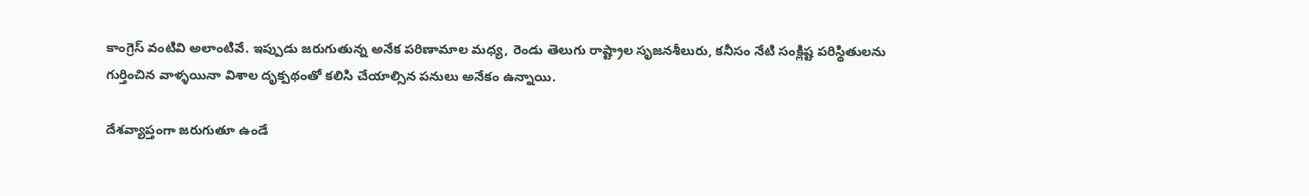కాంగ్రెస్ వంటివి అలాంటివే. ఇప్పుడు జరుగుతున్న అనేక పరిణామాల మధ్య, రెండు తెలుగు రాష్ట్రాల సృజనశీలురు, కనీసం నేటి సంక్లిష్ట పరిస్థితులను గుర్తించిన వాళ్ళయినా విశాల దృక్పథంతో కలిసి చేయాల్సిన పనులు అనేకం ఉన్నాయి.

దేశవ్యాప్తంగా జరుగుతూ ఉండే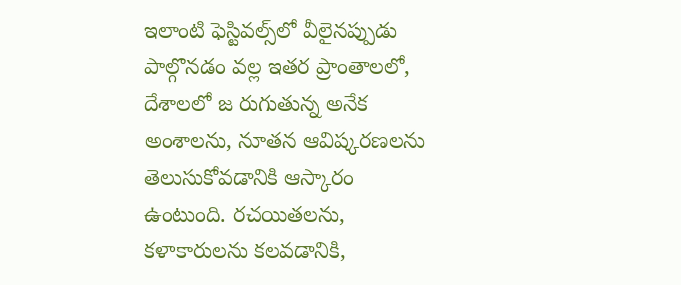ఇలాంటి ఫెస్టివల్స్‌లో వీలైనప్పుడు పాల్గొనడం వల్ల ఇతర ప్రాంతాలలో, దేశాలలో జ రుగుతున్న అనేక అంశాలను, నూతన ఆవిష్కరణలను తెలుసుకోవడానికి ఆస్కారం ఉంటుంది. రచయితలను, కళాకారులను కలవడానికి,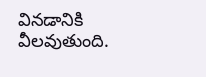వినడానికి వీలవుతుంది.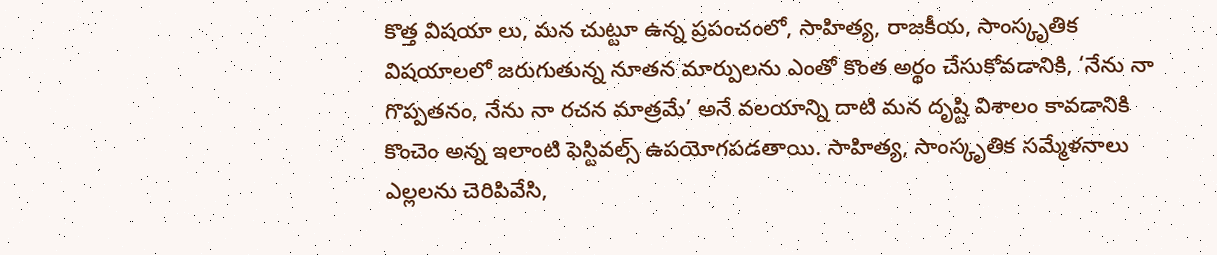కొత్త విషయా లు, మన చుట్టూ ఉన్న ప్రపంచంలో, సాహిత్య, రాజకీయ, సాంస్కృతిక విషయాలలో జరుగుతున్న నూతన మార్పులను ఎంతో కొంత అర్థం చేసుకోవడానికి, ‘నేను నా గొప్పతనం, నేను నా రచన మాత్రమే’ అనే వలయాన్ని దాటి మన దృష్టి విశాలం కావడానికి కొంచెం అన్న ఇలాంటి ఫెస్టివల్స్ ఉపయోగపడతాయి. సాహిత్య, సాంస్కృతిక సమ్మేళనాలు ఎల్లలను చెరిపివేసి,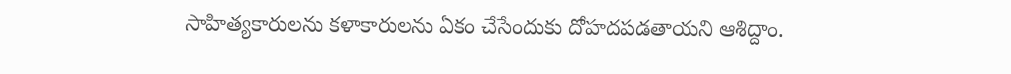సాహిత్యకారులను కళాకారులను ఏకం చేసేందుకు దోహదపడతాయని ఆశిద్దాం.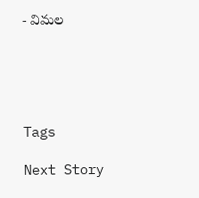- విమల





Tags

Next Story